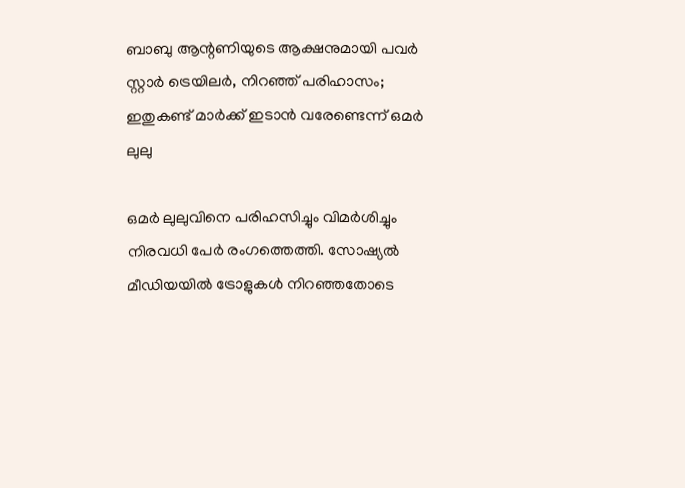ബാബു ആന്റണിയുടെ ആക്ഷനുമായി പവർ സ്റ്റാർ ട്രെയിലർ, നിറഞ്ഞ് പരിഹാസം; ഇതുകണ്ട് മാർക്ക് ഇടാൻ വരേണ്ടെന്ന് ഒമർ ലുലു

ഒമർ ലുലുവിനെ പരിഹസിച്ചും വിമർശിച്ചും നിരവധി പേർ രംഗത്തെത്തി. സോഷ്യൽ മീഡിയയിൽ ട്രോളുകൾ നിറഞ്ഞതോടെ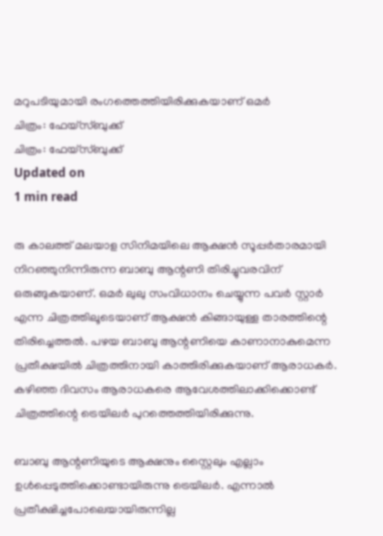മറുപടിയുമായി രംഗത്തെത്തിയിരിക്കുകയാണ് ഒമർ
ചിത്രം: ഫേയ്സ്ബുക്ക്
ചിത്രം: ഫേയ്സ്ബുക്ക്
Updated on
1 min read

രു കാലത്ത് മലയാള സിനിമയിലെ ആക്ഷൻ സൂപ്പർതാരമായി നിറഞ്ഞുനിന്നിരുന്ന ബാബു ആന്റണി തിരിച്ചുവരവിന് ഒരുങ്ങുകയാണ്. ഒമർ ലുലു സംവിധാനം ചെയ്യുന്ന പവർ സ്റ്റാർ എന്ന ചിത്രത്തിലൂടെയാണ് ആക്ഷൻ കിങ്ങായുള്ള താരത്തിന്റെ തിരിച്ചെത്തൽ. പഴയ ബാബു ആന്റണിയെ കാണാനാകുമെന്ന പ്രതീക്ഷയിൽ ചിത്രത്തിനായി കാത്തിരിക്കുകയാണ് ആരാധകർ. കഴിഞ്ഞ ദിവസം ആരാധകരെ ആവേശത്തിലാക്കിക്കൊണ്ട് ചിത്രത്തിന്റെ ട്രെയിലർ പുറത്തെത്തിയിരിക്കുന്നു.

ബാബു ആന്റണിയുടെ ആക്ഷനും സ്റ്റൈലും എല്ലാം ഉൾപ്പെടുത്തിക്കൊണ്ടായിരുന്നു ട്രെയിലർ. എന്നാൽ പ്രതീക്ഷിച്ചപോലെയായിരുന്നില്ല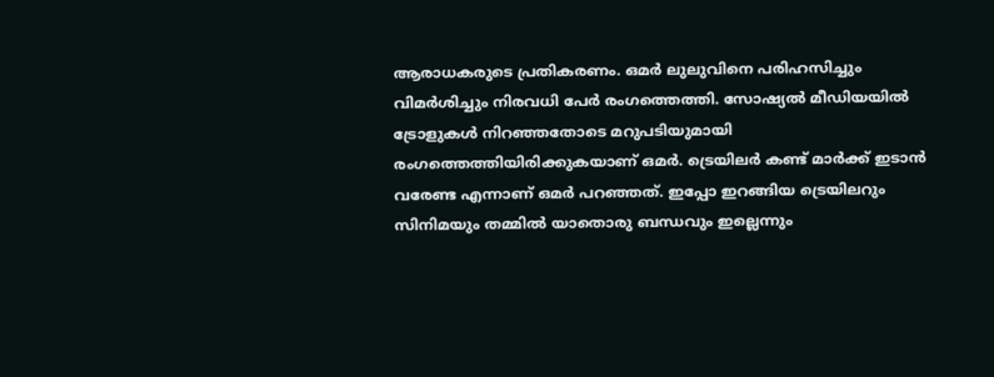ആരാധകരുടെ പ്രതികരണം. ഒമർ ലുലുവിനെ പരിഹസിച്ചും വിമർശിച്ചും നിരവധി പേർ രംഗത്തെത്തി. സോഷ്യൽ മീഡിയയിൽ ട്രോളുകൾ നിറഞ്ഞതോടെ മറുപടിയുമായി രംഗത്തെത്തിയിരിക്കുകയാണ് ഒമർ. ട്രെയിലർ കണ്ട് മാർക്ക് ഇടാൻ വരേണ്ട എന്നാണ് ഒമർ പറഞ്ഞത്. ഇപ്പോ ഇറങ്ങിയ ട്രെയിലറും സിനിമയും തമ്മിൽ യാതൊരു ബന്ധവും ഇല്ലെന്നും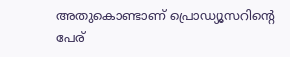അതുകൊണ്ടാണ് പ്രൊഡ്യൂസറിന്റെ പേര്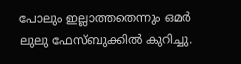പോലും ഇല്ലാത്തതെന്നും ഒമർ ലുലു ഫേസ്ബുക്കിൽ കുറിച്ചു.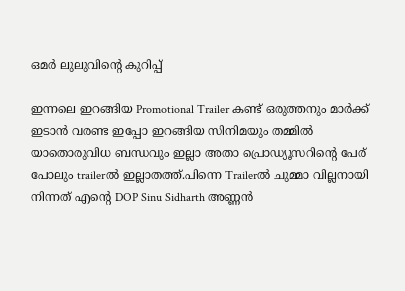ഒമർ ലുലുവിന്റെ കുറിപ്പ്

ഇന്നലെ ഇറങ്ങിയ Promotional Trailer കണ്ട് ഒരുത്തനും മാർക്ക്‌ ഇടാൻ വരണ്ട ഇപ്പോ ഇറങ്ങിയ സിനിമയും തമ്മിൽ യാതൊരുവിധ ബന്ധവും ഇല്ലാ അതാ പ്രൊഡ്യൂസറിന്റെ പേര് പോലും trailerൽ ഇല്ലാതത്ത്.പിന്നെ Trailerൽ ചുമ്മാ വില്ലനായി നിന്നത് എന്റെ DOP Sinu Sidharth അണ്ണൻ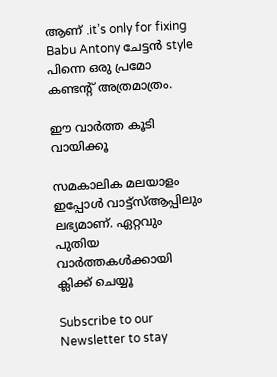ആണ് .it’s only for fixing Babu Antony ചേട്ടൻ style പിന്നെ ഒരു പ്രമോ കണ്ടന്റ് അത്രമാത്രം.

ഈ വാര്‍ത്ത കൂടി വായിക്കൂ

സമകാലിക മലയാളം ഇപ്പോള്‍ വാട്ട്‌സ്ആപ്പിലും ലഭ്യമാണ്. ഏറ്റവും പുതിയ വാര്‍ത്തകള്‍ക്കായി ക്ലിക്ക് ചെയ്യൂ

Subscribe to our Newsletter to stay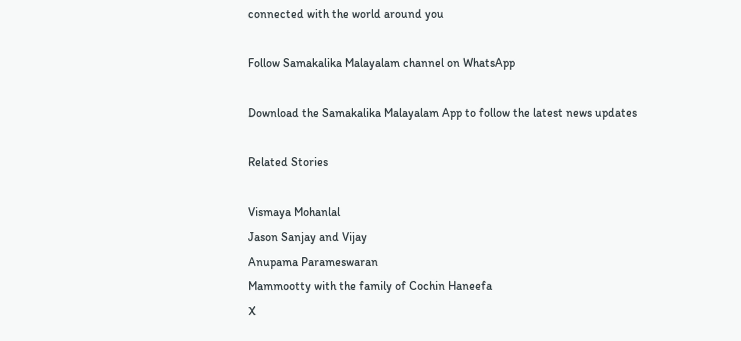connected with the world around you

Follow Samakalika Malayalam channel on WhatsApp

Download the Samakalika Malayalam App to follow the latest news updates

Related Stories

Vismaya Mohanlal
Jason Sanjay and Vijay
Anupama Parameswaran
Mammootty with the family of Cochin Haneefa
X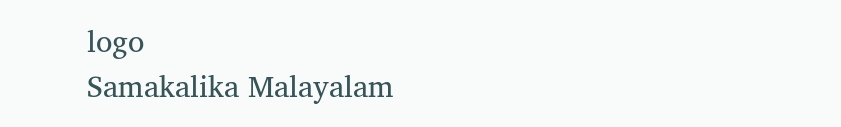logo
Samakalika Malayalam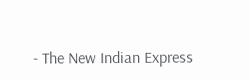- The New Indian Express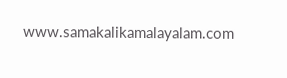www.samakalikamalayalam.com